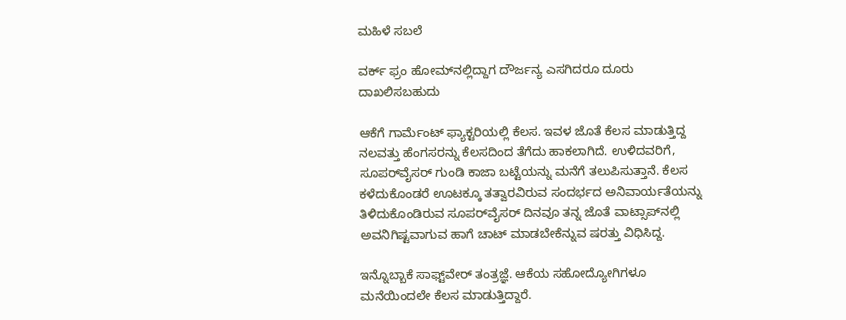ಮಹಿಳೆ ಸಬಲೆ

ವರ್ಕ್ ಫ್ರಂ ಹೋಮ್‌ನಲ್ಲಿದ್ದಾಗ ದೌರ್ಜನ್ಯ ಎಸಗಿದರೂ ದೂರು ದಾಖಲಿಸಬಹುದು

ಆಕೆಗೆ ಗಾರ್ಮೆಂಟ್ ಫ್ಯಾಕ್ಟರಿಯಲ್ಲಿ ಕೆಲಸ. ಇವಳ ಜೊತೆ ಕೆಲಸ ಮಾಡುತ್ತಿದ್ದ ನಲವತ್ತು ಹೆಂಗಸರನ್ನು ಕೆಲಸದಿಂದ ತೆಗೆದು ಹಾಕಲಾಗಿದೆ. ಉಳಿದವರಿಗೆ, ಸೂಪರ್‌ವೈಸರ್ ಗುಂಡಿ ಕಾಜಾ ಬಟ್ಟೆಯನ್ನು ಮನೆಗೆ ತಲುಪಿಸುತ್ತಾನೆ. ಕೆಲಸ ಕಳೆದುಕೊಂಡರೆ ಊಟಕ್ಕೂ ತತ್ವಾರವಿರುವ ಸಂದರ್ಭದ ಅನಿವಾರ್ಯತೆಯನ್ನು ತಿಳಿದುಕೊಂಡಿರುವ ಸೂಪರ್‌ವೈಸರ್ ದಿನವೂ ತನ್ನ ಜೊತೆ ವಾಟ್ಸಾಪ್‌ನಲ್ಲಿ ಅವನಿಗಿಷ್ಟವಾಗುವ ಹಾಗೆ ಚಾಟ್ ಮಾಡಬೇಕೆನ್ನುವ ಷರತ್ತು ವಿಧಿಸಿದ್ದ.

ಇನ್ನೊಬ್ಬಾಕೆ ಸಾಫ್ಟ್‌ವೇರ್ ತಂತ್ರಜ್ಞೆ. ಆಕೆಯ ಸಹೋದ್ಯೋಗಿಗಳೂ ಮನೆಯಿಂದಲೇ ಕೆಲಸ ಮಾಡುತ್ತಿದ್ದಾರೆ.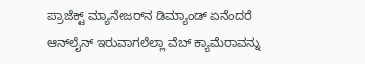ಪ್ರಾಜೆಕ್ಟ್ ಮ್ಯಾನೇಜರ್‌ನ ಡಿಮ್ಯಾಂಡ್ ಏನೆಂದರೆ ಆನ್‌ಲೈನ್ ಇರುವಾಗಲೆಲ್ಲಾ ವೆಬ್ ಕ್ಯಾಮೆರಾವನ್ನು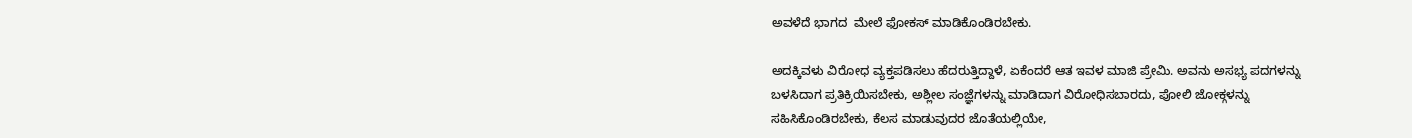ಅವಳೆದೆ ಭಾಗದ  ಮೇಲೆ ಫೋಕಸ್ ಮಾಡಿಕೊಂಡಿರಬೇಕು.

ಅದಕ್ಕಿವಳು ವಿರೋಧ ವ್ಯಕ್ತಪಡಿಸಲು ಹೆದರುತ್ತಿದ್ದಾಳೆ, ಏಕೆಂದರೆ ಆತ ಇವಳ ಮಾಜಿ ಪ್ರೇಮಿ. ಅವನು ಅಸಭ್ಯ ಪದಗಳನ್ನು ಬಳಸಿದಾಗ ಪ್ರತಿಕ್ರಿಯಿಸಬೇಕು, ಅಶ್ಲೀಲ ಸಂಜ್ಞೆಗಳನ್ನು ಮಾಡಿದಾಗ ವಿರೋಧಿಸಬಾರದು, ಪೋಲಿ ಜೋಕ್ಗಳನ್ನು ಸಹಿಸಿಕೊಂಡಿರಬೇಕು, ಕೆಲಸ ಮಾಡುವುದರ ಜೊತೆಯಲ್ಲಿಯೇ,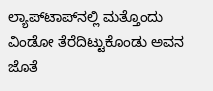ಲ್ಯಾಪ್‌ಟಾಪ್‌ನಲ್ಲಿ ಮತ್ತೊಂದು ವಿಂಡೋ ತೆರೆದಿಟ್ಟುಕೊಂಡು ಅವನ ಜೊತೆ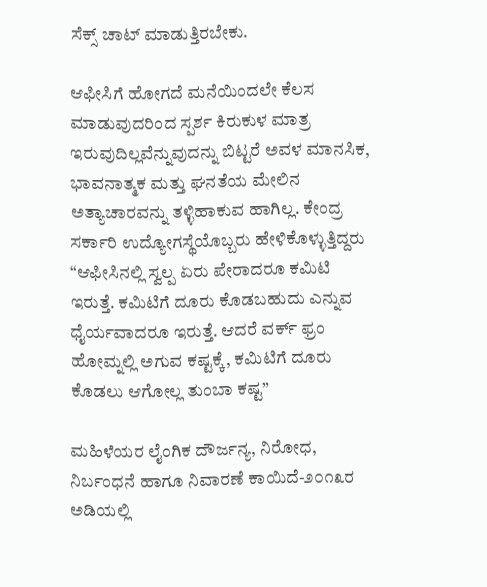ಸೆಕ್ಸ್ ಚಾಟ್ ಮಾಡುತ್ತಿರಬೇಕು.

ಆಫೀಸಿಗೆ ಹೋಗದೆ ಮನೆಯಿಂದಲೇ ಕೆಲಸ ಮಾಡುವುದರಿಂದ ಸ್ಪರ್ಶ ಕಿರುಕುಳ ಮಾತ್ರ ಇರುವುದಿಲ್ಲವೆನ್ನುವುದನ್ನು ಬಿಟ್ಟರೆ ಅವಳ ಮಾನಸಿಕ, ಭಾವನಾತ್ಮಕ ಮತ್ತು ಘನತೆಯ ಮೇಲಿನ ಅತ್ಯಾಚಾರವನ್ನು ತಳ್ಳಿಹಾಕುವ ಹಾಗಿಲ್ಲ. ಕೇಂದ್ರ ಸರ್ಕಾರಿ ಉದ್ಯೋಗಸ್ಥೆಯೊಬ್ಬರು ಹೇಳಿಕೊಳ್ಳುತ್ತಿದ್ದರು “ಆಫೀಸಿನಲ್ಲಿ ಸ್ವಲ್ಪ ಏರು ಪೇರಾದರೂ ಕಮಿಟಿ ಇರುತ್ತೆ. ಕಮಿಟಿಗೆ ದೂರು ಕೊಡಬಹುದು ಎನ್ನುವ ಧೈರ್ಯವಾದರೂ ಇರುತ್ತೆ. ಆದರೆ ವರ್ಕ್ ಫ್ರಂ ಹೋಮ್ನಲ್ಲಿ ಅಗುವ ಕಷ್ಟಕ್ಕೆ, ಕಮಿಟಿಗೆ ದೂರು ಕೊಡಲು ಆಗೋಲ್ಲ ತುಂಬಾ ಕಷ್ಟ”

ಮಹಿಳೆಯರ ಲೈಂಗಿಕ ದೌರ್ಜನ್ಯ, ನಿರೋಧ, ನಿರ್ಬಂಧನೆ ಹಾಗೂ ನಿವಾರಣೆ ಕಾಯಿದೆ-೨೦೧೩ರ ಅಡಿಯಲ್ಲಿ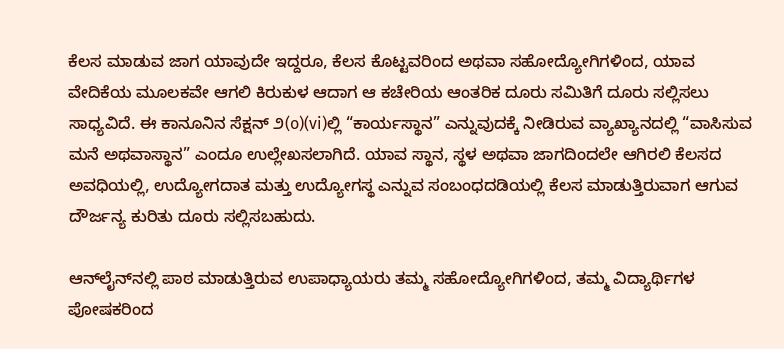ಕೆಲಸ ಮಾಡುವ ಜಾಗ ಯಾವುದೇ ಇದ್ದರೂ, ಕೆಲಸ ಕೊಟ್ಟವರಿಂದ ಅಥವಾ ಸಹೋದ್ಯೋಗಿಗಳಿಂದ, ಯಾವ ವೇದಿಕೆಯ ಮೂಲಕವೇ ಆಗಲಿ ಕಿರುಕುಳ ಆದಾಗ ಆ ಕಚೇರಿಯ ಆಂತರಿಕ ದೂರು ಸಮಿತಿಗೆ ದೂರು ಸಲ್ಲಿಸಲು ಸಾಧ್ಯವಿದೆ. ಈ ಕಾನೂನಿನ ಸೆಕ್ಷನ್ ೨(o)(vi)ಲ್ಲಿ “ಕಾರ್ಯಸ್ಥಾನ” ಎನ್ನುವುದಕ್ಕೆ ನೀಡಿರುವ ವ್ಯಾಖ್ಯಾನದಲ್ಲಿ “ವಾಸಿಸುವ ಮನೆ ಅಥವಾಸ್ಥಾನ” ಎಂದೂ ಉಲ್ಲೇಖಸಲಾಗಿದೆ. ಯಾವ ಸ್ಥಾನ, ಸ್ಥಳ ಅಥವಾ ಜಾಗದಿಂದಲೇ ಆಗಿರಲಿ ಕೆಲಸದ ಅವಧಿಯಲ್ಲಿ, ಉದ್ಯೋಗದಾತ ಮತ್ತು ಉದ್ಯೋಗಸ್ಥ ಎನ್ನುವ ಸಂಬಂಧದಡಿಯಲ್ಲಿ ಕೆಲಸ ಮಾಡುತ್ತಿರುವಾಗ ಆಗುವ ದೌರ್ಜನ್ಯ ಕುರಿತು ದೂರು ಸಲ್ಲಿಸಬಹುದು.

ಆನ್‌ಲೈನ್‌ನಲ್ಲಿ ಪಾಠ ಮಾಡುತ್ತಿರುವ ಉಪಾಧ್ಯಾಯರು ತಮ್ಮ ಸಹೋದ್ಯೋಗಿಗಳಿಂದ, ತಮ್ಮ ವಿದ್ಯಾರ್ಥಿಗಳ ಪೋಷಕರಿಂದ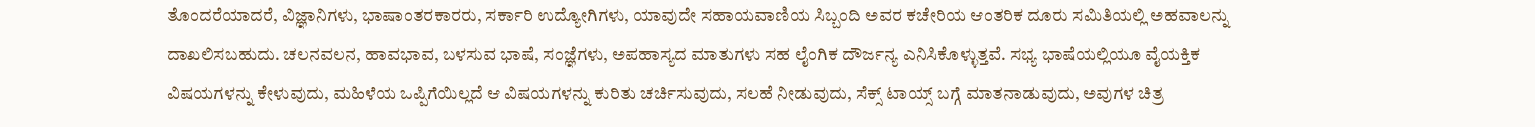ತೊಂದರೆಯಾದರೆ, ವಿಜ್ಞಾನಿಗಳು, ಭಾಷಾಂತರಕಾರರು, ಸರ್ಕಾರಿ ಉದ್ಯೋಗಿಗಳು, ಯಾವುದೇ ಸಹಾಯವಾಣಿಯ ಸಿಬ್ಬಂದಿ ಅವರ ಕಚೇರಿಯ ಆಂತರಿಕ ದೂರು ಸಮಿತಿಯಲ್ಲಿ ಅಹವಾಲನ್ನು ದಾಖಲಿಸಬಹುದು. ಚಲನವಲನ, ಹಾವಭಾವ, ಬಳಸುವ ಭಾಷೆ, ಸಂಜ್ಞೆಗಳು, ಅಪಹಾಸ್ಯದ ಮಾತುಗಳು ಸಹ ಲೈಂಗಿಕ ದೌರ್ಜನ್ಯ ಎನಿಸಿಕೊಳ್ಳುತ್ತವೆ. ಸಭ್ಯ ಭಾಷೆಯಲ್ಲಿಯೂ ವೈಯಕ್ತಿಕ ವಿಷಯಗಳನ್ನು ಕೇಳುವುದು, ಮಹಿಳೆಯ ಒಪ್ಪಿಗೆಯಿಲ್ಲದೆ ಆ ವಿಷಯಗಳನ್ನು ಕುರಿತು ಚರ್ಚಿಸುವುದು, ಸಲಹೆ ನೀಡುವುದು, ಸೆಕ್ಸ್ ಟಾಯ್ಸ್ ಬಗ್ಗೆ ಮಾತನಾಡುವುದು, ಅವುಗಳ ಚಿತ್ರ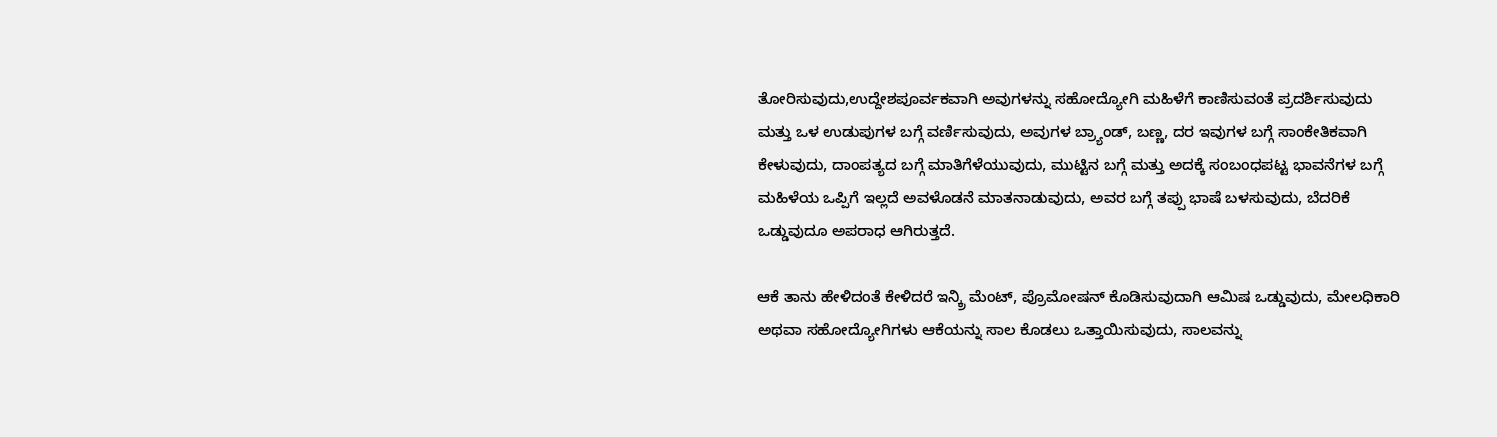ತೋರಿಸುವುದು,ಉದ್ದೇಶಪೂರ್ವಕವಾಗಿ ಅವುಗಳನ್ನು ಸಹೋದ್ಯೋಗಿ ಮಹಿಳೆಗೆ ಕಾಣಿಸುವಂತೆ ಪ್ರದರ್ಶಿಸುವುದು ಮತ್ತು ಒಳ ಉಡುಪುಗಳ ಬಗ್ಗೆ ವರ್ಣಿಸುವುದು, ಅವುಗಳ ಬ್ರ್ಯಾಂಡ್, ಬಣ್ಣ, ದರ ಇವುಗಳ ಬಗ್ಗೆ ಸಾಂಕೇತಿಕವಾಗಿ ಕೇಳುವುದು, ದಾಂಪತ್ಯದ ಬಗ್ಗೆ ಮಾತಿಗೆಳೆಯುವುದು, ಮುಟ್ಟಿನ ಬಗ್ಗೆ ಮತ್ತು ಅದಕ್ಕೆ ಸಂಬಂಧಪಟ್ಟ ಭಾವನೆಗಳ ಬಗ್ಗೆ ಮಹಿಳೆಯ ಒಪ್ಪಿಗೆ ಇಲ್ಲದೆ ಅವಳೊಡನೆ ಮಾತನಾಡುವುದು, ಅವರ ಬಗ್ಗೆ ತಪ್ಪು ಭಾಷೆ ಬಳಸುವುದು, ಬೆದರಿಕೆ ಒಡ್ಡುವುದೂ ಅಪರಾಧ ಆಗಿರುತ್ತದೆ.

ಆಕೆ ತಾನು ಹೇಳಿದಂತೆ ಕೇಳಿದರೆ ಇನ್ಕ್ರಿ ಮೆಂಟ್, ಪ್ರೊಮೋಷನ್ ಕೊಡಿಸುವುದಾಗಿ ಆಮಿಷ ಒಡ್ಡುವುದು, ಮೇಲಧಿಕಾರಿ ಅಥವಾ ಸಹೋದ್ಯೋಗಿಗಳು ಆಕೆಯನ್ನು ಸಾಲ ಕೊಡಲು ಒತ್ತಾಯಿಸುವುದು, ಸಾಲವನ್ನು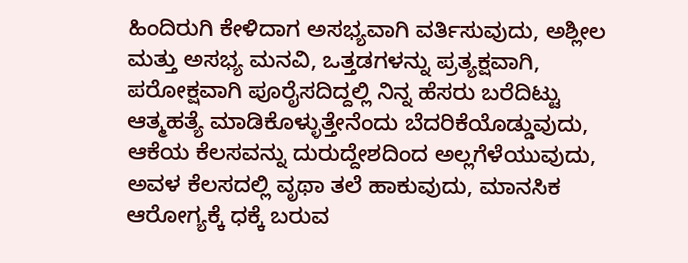ಹಿಂದಿರುಗಿ ಕೇಳಿದಾಗ ಅಸಭ್ಯವಾಗಿ ವರ್ತಿಸುವುದು, ಅಶ್ಲೀಲ ಮತ್ತು ಅಸಭ್ಯ ಮನವಿ, ಒತ್ತಡಗಳನ್ನು ಪ್ರತ್ಯಕ್ಷವಾಗಿ, ಪರೋಕ್ಷವಾಗಿ ಪೂರೈಸದಿದ್ದಲ್ಲಿ ನಿನ್ನ ಹೆಸರು ಬರೆದಿಟ್ಟು ಆತ್ಮಹತ್ಯೆ ಮಾಡಿಕೊಳ್ಳುತ್ತೇನೆಂದು ಬೆದರಿಕೆಯೊಡ್ಡುವುದು, ಆಕೆಯ ಕೆಲಸವನ್ನು ದುರುದ್ದೇಶದಿಂದ ಅಲ್ಲಗೆಳೆಯುವುದು, ಅವಳ ಕೆಲಸದಲ್ಲಿ ವೃಥಾ ತಲೆ ಹಾಕುವುದು, ಮಾನಸಿಕ ಆರೋಗ್ಯಕ್ಕೆ ಧಕ್ಕೆ ಬರುವ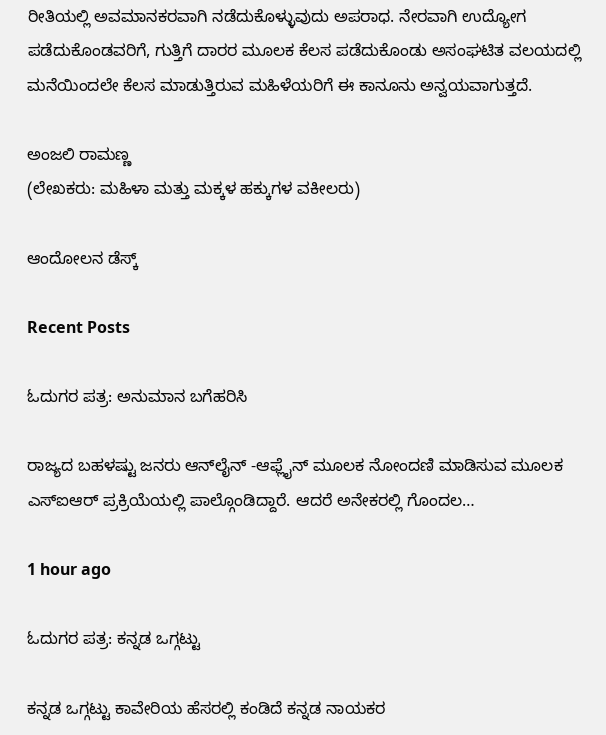ರೀತಿಯಲ್ಲಿ ಅವಮಾನಕರವಾಗಿ ನಡೆದುಕೊಳ್ಳುವುದು ಅಪರಾಧ. ನೇರವಾಗಿ ಉದ್ಯೋಗ ಪಡೆದುಕೊಂಡವರಿಗೆ, ಗುತ್ತಿಗೆ ದಾರರ ಮೂಲಕ ಕೆಲಸ ಪಡೆದುಕೊಂಡು ಅಸಂಘಟಿತ ವಲಯದಲ್ಲಿ ಮನೆಯಿಂದಲೇ ಕೆಲಸ ಮಾಡುತ್ತಿರುವ ಮಹಿಳೆಯರಿಗೆ ಈ ಕಾನೂನು ಅನ್ವಯವಾಗುತ್ತದೆ.

ಅಂಜಲಿ ರಾಮಣ್ಣ
(ಲೇಖಕರು: ಮಹಿಳಾ ಮತ್ತು ಮಕ್ಕಳ ಹಕ್ಕುಗಳ ವಕೀಲರು)

ಆಂದೋಲನ ಡೆಸ್ಕ್

Recent Posts

ಓದುಗರ ಪತ್ರ: ಅನುಮಾನ ಬಗೆಹರಿಸಿ

ರಾಜ್ಯದ ಬಹಳಷ್ಟು ಜನರು ಆನ್‌ಲೈನ್ -ಆಫ್ಲೈನ್ ಮೂಲಕ ನೋಂದಣಿ ಮಾಡಿಸುವ ಮೂಲಕ ಎಸ್‌ಐಆರ್ ಪ್ರಕ್ರಿಯೆಯಲ್ಲಿ ಪಾಲ್ಗೊಂಡಿದ್ದಾರೆ. ಆದರೆ ಅನೇಕರಲ್ಲಿ ಗೊಂದಲ…

1 hour ago

ಓದುಗರ ಪತ್ರ: ಕನ್ನಡ ಒಗ್ಗಟ್ಟು

ಕನ್ನಡ ಒಗ್ಗಟ್ಟು ಕಾವೇರಿಯ ಹೆಸರಲ್ಲಿ ಕಂಡಿದೆ ಕನ್ನಡ ನಾಯಕರ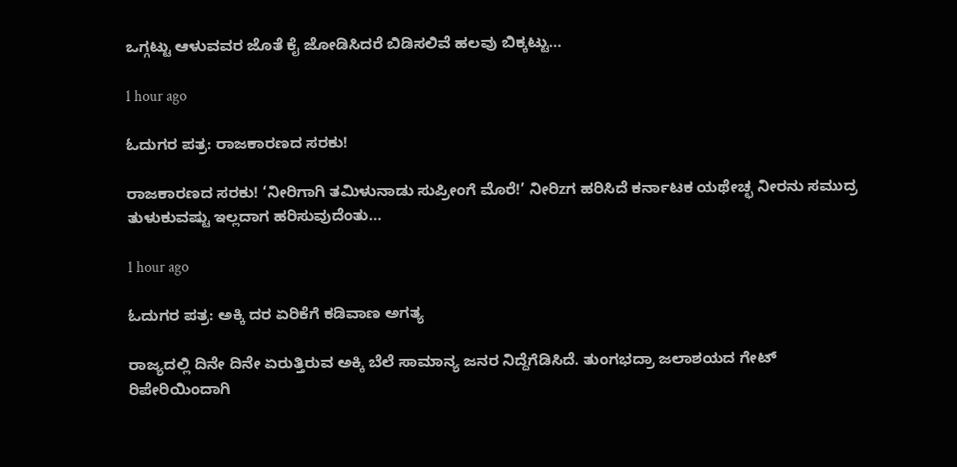ಒಗ್ಗಟ್ಟು ಆಳುವವರ ಜೊತೆ ಕೈ ಜೋಡಿಸಿದರೆ ಬಿಡಿಸಲಿವೆ ಹಲವು ಬಿಕ್ಕಟ್ಟು…

1 hour ago

ಓದುಗರ ಪತ್ರ: ರಾಜಕಾರಣದ ಸರಕು!

ರಾಜಕಾರಣದ ಸರಕು! ‘ನೀರಿಗಾಗಿ ತಮಿಳುನಾಡು ಸುಪ್ರೀಂಗೆ ಮೊರೆ!’ ನೀರಿzಗ ಹರಿಸಿದೆ ಕರ್ನಾಟಕ ಯಥೇಚ್ಛ ನೀರನು ಸಮುದ್ರ ತುಳುಕುವಷ್ಟು ಇಲ್ಲದಾಗ ಹರಿಸುವುದೆಂತು…

1 hour ago

ಓದುಗರ ಪತ್ರ: ಅಕ್ಕಿ ದರ ಏರಿಕೆಗೆ ಕಡಿವಾಣ ಅಗತ್ಯ

ರಾಜ್ಯದಲ್ಲಿ ದಿನೇ ದಿನೇ ಏರುತ್ತಿರುವ ಅಕ್ಕಿ ಬೆಲೆ ಸಾಮಾನ್ಯ ಜನರ ನಿದ್ದೆಗೆಡಿಸಿದೆ. ತುಂಗಭದ್ರಾ ಜಲಾಶಯದ ಗೇಟ್ ರಿಪೇರಿಯಿಂದಾಗಿ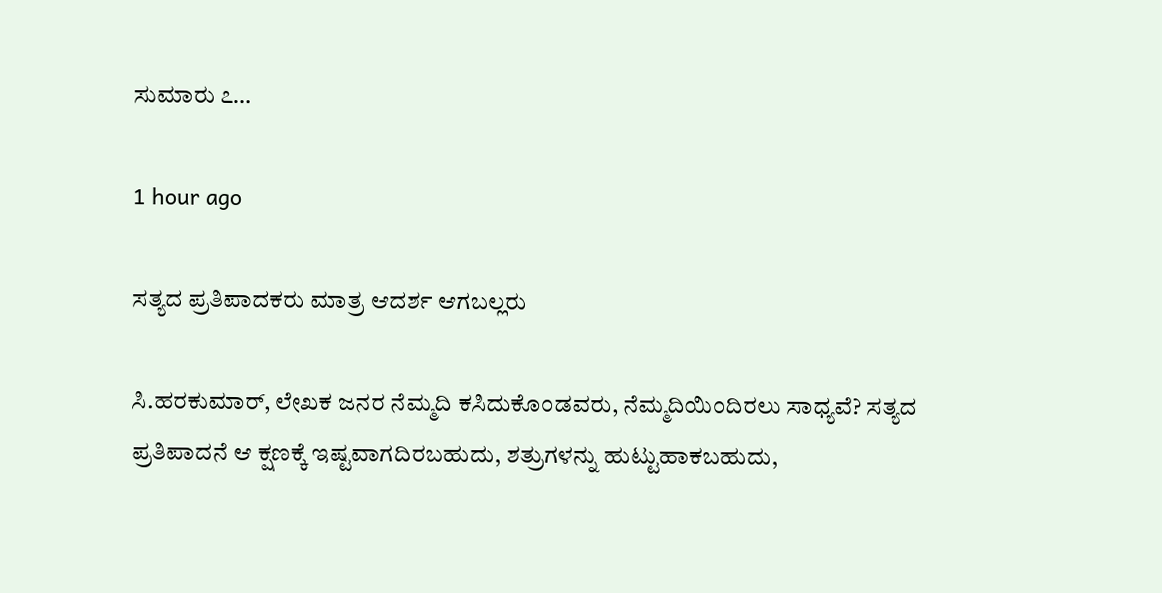ಸುಮಾರು ೭…

1 hour ago

ಸತ್ಯದ ಪ್ರತಿಪಾದಕರು ಮಾತ್ರ ಆದರ್ಶ ಆಗಬಲ್ಲರು

ಸಿ.ಹರಕುಮಾರ್, ಲೇಖಕ ಜನರ ನೆಮ್ಮದಿ ಕಸಿದುಕೊಂಡವರು, ನೆಮ್ಮದಿಯಿಂದಿರಲು ಸಾಧ್ಯವೆ? ಸತ್ಯದ ಪ್ರತಿಪಾದನೆ ಆ ಕ್ಷಣಕ್ಕೆ ಇಷ್ಟವಾಗದಿರಬಹುದು, ಶತ್ರುಗಳನ್ನು ಹುಟ್ಟುಹಾಕಬಹುದು,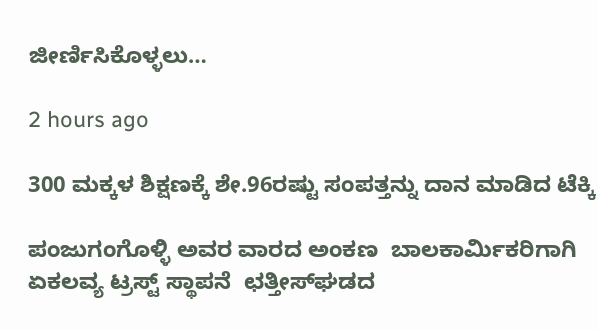ಜೀರ್ಣಿಸಿಕೊಳ್ಳಲು…

2 hours ago

300 ಮಕ್ಕಳ ಶಿಕ್ಷಣಕ್ಕೆ ಶೇ.96ರಷ್ಟು ಸಂಪತ್ತನ್ನು ದಾನ ಮಾಡಿದ ಟೆಕ್ಕಿ

ಪಂಜುಗಂಗೊಳ್ಳಿ ಅವರ ವಾರದ ಅಂಕಣ  ಬಾಲಕಾರ್ಮಿಕರಿಗಾಗಿ ಏಕಲವ್ಯ ಟ್ರಸ್ಟ್ ಸ್ಥಾಪನೆ  ಛತ್ತೀಸ್‌ಘಡದ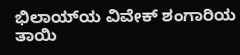ಭಿಲಾಯ್‌ಯ ವಿವೇಕ್ ಶಂಗಾರಿಯ ತಾಯಿ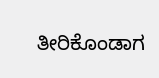ತೀರಿಕೊಂಡಾಗ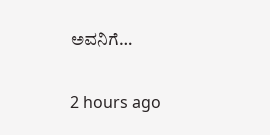ಅವನಿಗೆ…

2 hours ago